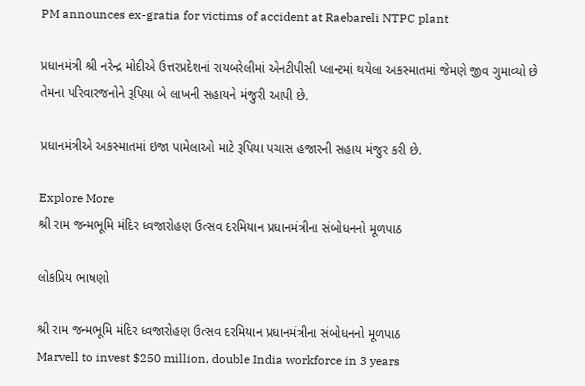PM announces ex-gratia for victims of accident at Raebareli NTPC plant

પ્રધાનમંત્રી શ્રી નરેન્દ્ર મોદીએ ઉત્તરપ્રદેશનાં રાયબરેલીમાં એનટીપીસી પ્લાન્ટમાં થયેલા અકસ્માતમાં જેમણે જીવ ગુમાવ્યો છે તેમના પરિવારજનોને રૂપિયા બે લાખની સહાયને મંજુરી આપી છે.

પ્રધાનમંત્રીએ અકસ્માતમાં ઇજા પામેલાઓ માટે રૂપિયા પચાસ હજારની સહાય મંજુર કરી છે.

Explore More
શ્રી રામ જન્મભૂમિ મંદિર ધ્વજારોહણ ઉત્સવ દરમિયાન પ્રધાનમંત્રીના સંબોધનનો મૂળપાઠ

લોકપ્રિય ભાષણો

શ્રી રામ જન્મભૂમિ મંદિર ધ્વજારોહણ ઉત્સવ દરમિયાન પ્રધાનમંત્રીના સંબોધનનો મૂળપાઠ
Marvell to invest $250 million, double India workforce in 3 years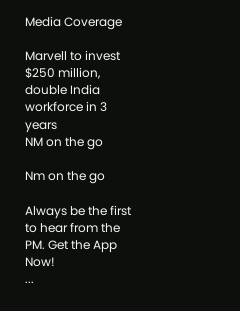Media Coverage

Marvell to invest $250 million, double India workforce in 3 years
NM on the go

Nm on the go

Always be the first to hear from the PM. Get the App Now!
...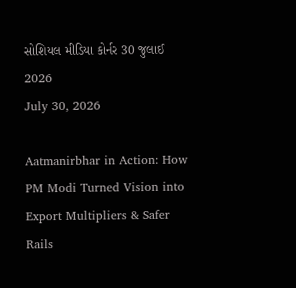સોશિયલ મીડિયા કોર્નર 30 જુલાઈ 2026
July 30, 2026

Aatmanirbhar in Action: How PM Modi Turned Vision into Export Multipliers & Safer Rails